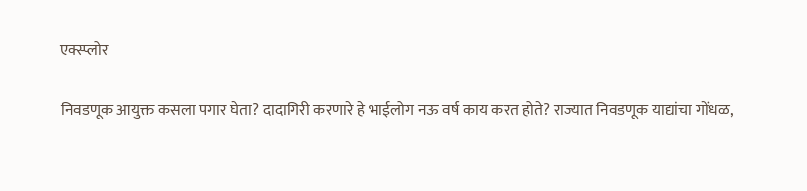एक्स्प्लोर

निवडणूक आयुक्त कसला पगार घेता? दादागिरी करणारे हे भाईलोग नऊ वर्ष काय करत होते? राज्यात निवडणूक याद्यांचा गोंधळ,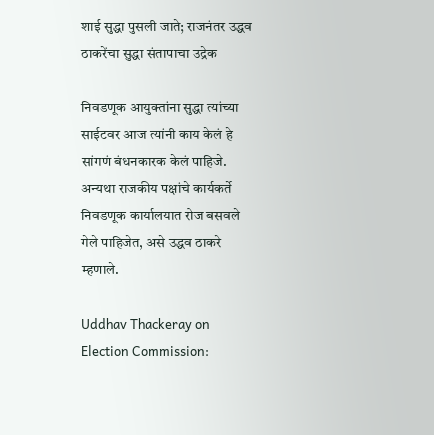शाई सुद्धा पुसली जाते; राजनंतर उद्धव ठाकरेंचा सुद्धा संतापाचा उद्रेक

निवडणूक आयुक्तांना सुद्धा त्यांच्या साईटवर आज त्यांनी काय केलं हे सांगणं बंधनकारक केलं पाहिजे. अन्यथा राजकीय पक्षांचे कार्यकर्ते निवडणूक कार्यालयात रोज बसवले गेले पाहिजेत, असे उद्धव ठाकरे म्हणाले.

Uddhav Thackeray on Election Commission: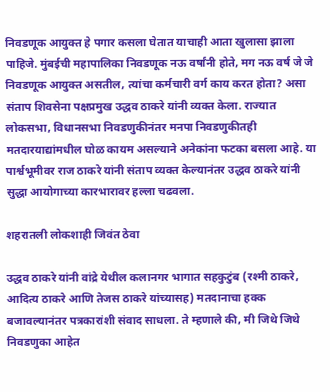निवडणूक आयुक्त हे पगार कसला घेतात याचाही आता खुलासा झाला पाहिजे. मुंबईची महापालिका निवडणूक नऊ वर्षांनी होते, मग नऊ वर्ष जे जे निवडणूक आयुक्त असतील, त्यांचा कर्मचारी वर्ग काय करत होता? असा संताप शिवसेना पक्षप्रमुख उद्धव ठाकरे यांनी व्यक्त केला. राज्यात लोकसभा, विधानसभा निवडणुकीनंतर मनपा निवडणुकीतही मतदारयाद्यांमधील घोळ कायम असल्याने अनेकांना फटका बसला आहे. या पार्श्वभूमीवर राज ठाकरे यांनी संताप व्यक्त केल्यानंतर उद्धव ठाकरे यांनी सुद्धा आयोगाच्या कारभारावर हल्ला चढवला.

शहरातली लोकशाही जिवंत ठेवा

उद्धव ठाकरे यांनी वांद्रे येथील कलानगर भागात सहकुटुंब (रश्मी ठाकरे, आदित्य ठाकरे आणि तेजस ठाकरे यांच्यासह) मतदानाचा हक्क बजावल्यानंतर पत्रकारांशी संवाद साधला. ते म्हणाले की, मी जिथे जिथे निवडणुका आहेत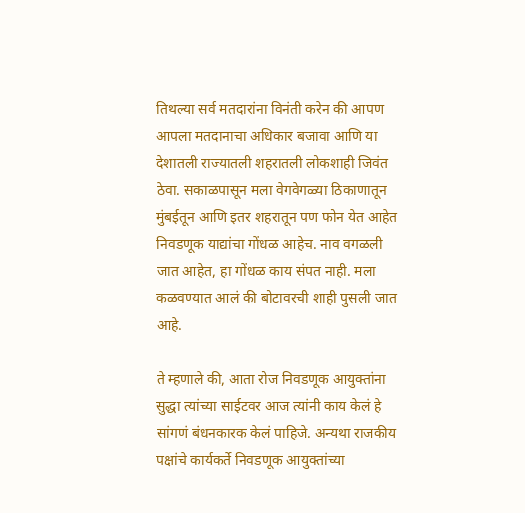तिथल्या सर्व मतदारांना विनंती करेन की आपण आपला मतदानाचा अधिकार बजावा आणि या देशातली राज्यातली शहरातली लोकशाही जिवंत ठेवा. सकाळपासून मला वेगवेगळ्या ठिकाणातून मुंबईतून आणि इतर शहरातून पण फोन येत आहेत निवडणूक याद्यांचा गोंधळ आहेच. नाव वगळली जात आहेत, हा गोंधळ काय संपत नाही. मला कळवण्यात आलं की बोटावरची शाही पुसली जात आहे.

ते म्हणाले की, आता रोज निवडणूक आयुक्तांना सुद्धा त्यांच्या साईटवर आज त्यांनी काय केलं हे सांगणं बंधनकारक केलं पाहिजे. अन्यथा राजकीय पक्षांचे कार्यकर्ते निवडणूक आयुक्तांच्या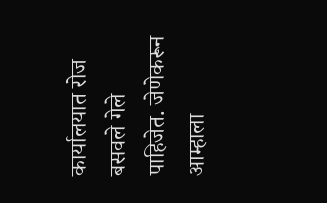कार्यालयात रोज बसवले गेले पाहिजेत. जेणेकरून आम्हाला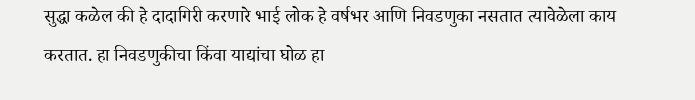सुद्धा कळेल की हे दादागिरी करणारे भाई लोक हे वर्षभर आणि निवडणुका नसतात त्यावेळेला काय करतात. हा निवडणुकीचा किंवा याद्यांचा घोळ हा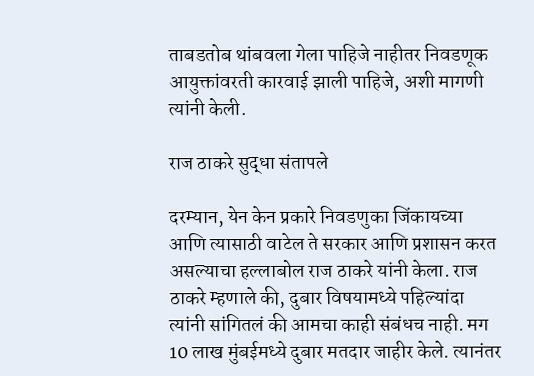ताबडतोब थांबवला गेला पाहिजे नाहीतर निवडणूक आयुक्तांवरती कारवाई झाली पाहिजे, अशी मागणी त्यांनी केली.

राज ठाकरे सुद्धा संतापले

दरम्यान, येन केन प्रकारे निवडणुका जिंकायच्या आणि त्यासाठी वाटेल ते सरकार आणि प्रशासन करत असल्याचा हल्लाबोल राज ठाकरे यांनी केला. राज ठाकरे म्हणाले की, दुबार विषयामध्ये पहिल्यांदा त्यांनी सांगितलं की आमचा काही संबंधच नाही. मग 10 लाख मुंबईमध्ये दुबार मतदार जाहीर केले. त्यानंतर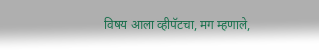विषय आला व्हीपॅटचा, मग म्हणाले,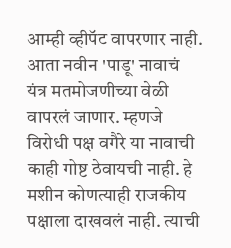आम्ही व्हीपॅट वापरणार नाही. आता नवीन 'पाडू' नावाचं यंत्र मतमोजणीच्या वेळी वापरलं जाणार. म्हणजे विरोधी पक्ष वगैरे या नावाची काही गोष्ट ठेवायची नाही. हे मशीन कोणत्याही राजकीय पक्षाला दाखवलं नाही. त्याची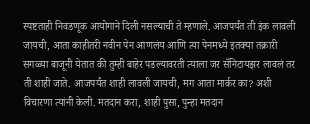स्पष्टताही निवडणूक आयोगाने दिली नसल्याची ते म्हणाले. आजपर्यंत ती इंक लावली जायची, आता काहीतरी नवीन पेन आणलंय आणि त्या पेनमध्ये इतक्या तक्रारी सगळ्या बाजूनी येतात की तुम्ही बाहेर पडल्यावरती त्याला जर सॅनिटायझर लावलं तर ती शाही जाते. आजपर्यंत शाही लावली जायची, मग आता मार्कर का? अशी विचारणा त्यांनी केली. मतदान करा, शाही पुसा, पुन्हा मतदान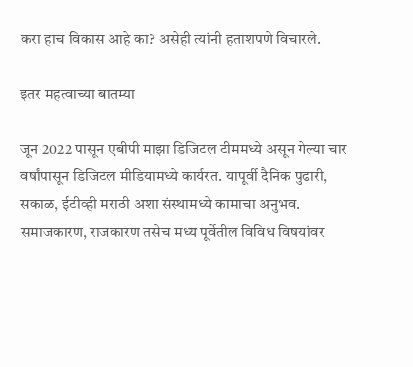करा हाच विकास आहे का? असेही त्यांनी हताशपणे विचारले.

इतर महत्वाच्या बातम्या

जून 2022 पासून एबीपी माझा डिजिटल टीममध्ये असून गेल्या चार वर्षांपासून डिजिटल मीडियामध्ये कार्यरत. यापूर्वी दैनिक पुढारी, सकाळ, ईटीव्ही मराठी अशा संस्थामध्ये कामाचा अनुभव. समाजकारण, राजकारण तसेच मध्य पूर्वेतील विविध विषयांवर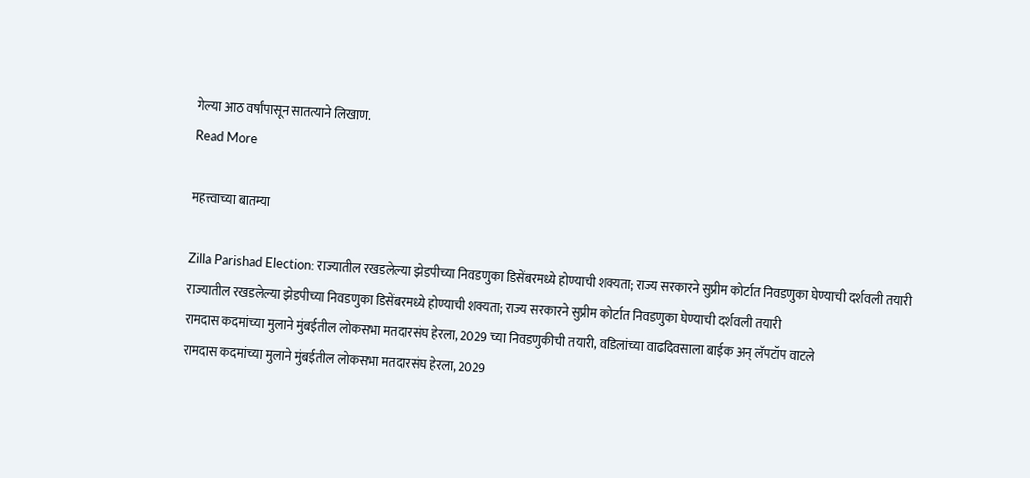गेल्या आठ वर्षांपासून सातत्याने लिखाण.
Read More

महत्त्वाच्या बातम्या

Zilla Parishad Election: राज्यातील रखडलेल्या झेडपीच्या निवडणुका डिसेंबरमध्ये होण्याची शक्यता; राज्य सरकारने सुप्रीम कोर्टात निवडणुका घेण्याची दर्शवली तयारी
राज्यातील रखडलेल्या झेडपीच्या निवडणुका डिसेंबरमध्ये होण्याची शक्यता; राज्य सरकारने सुप्रीम कोर्टात निवडणुका घेण्याची दर्शवली तयारी
रामदास कदमांच्या मुलाने मुंबईतील लोकसभा मतदारसंघ हेरला, 2029 च्या निवडणुकीची तयारी, वडिलांच्या वाढदिवसाला बाईक अन् लॅपटॉप वाटले
रामदास कदमांच्या मुलाने मुंबईतील लोकसभा मतदारसंघ हेरला, 2029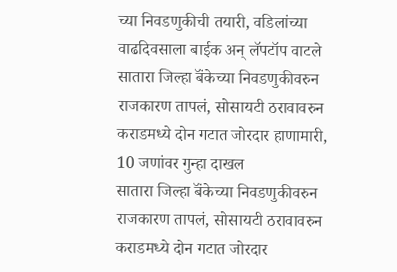च्या निवडणुकीची तयारी, वडिलांच्या वाढदिवसाला बाईक अन् लॅपटॉप वाटले
सातारा जिल्हा बॅंकेच्या निवडणुकीवरुन राजकारण तापलं, सोसायटी ठरावावरुन कराडमध्ये दोन गटात जोरदार हाणामारी, 10 जणांवर गुन्हा दाखल
सातारा जिल्हा बॅंकेच्या निवडणुकीवरुन राजकारण तापलं, सोसायटी ठरावावरुन कराडमध्ये दोन गटात जोरदार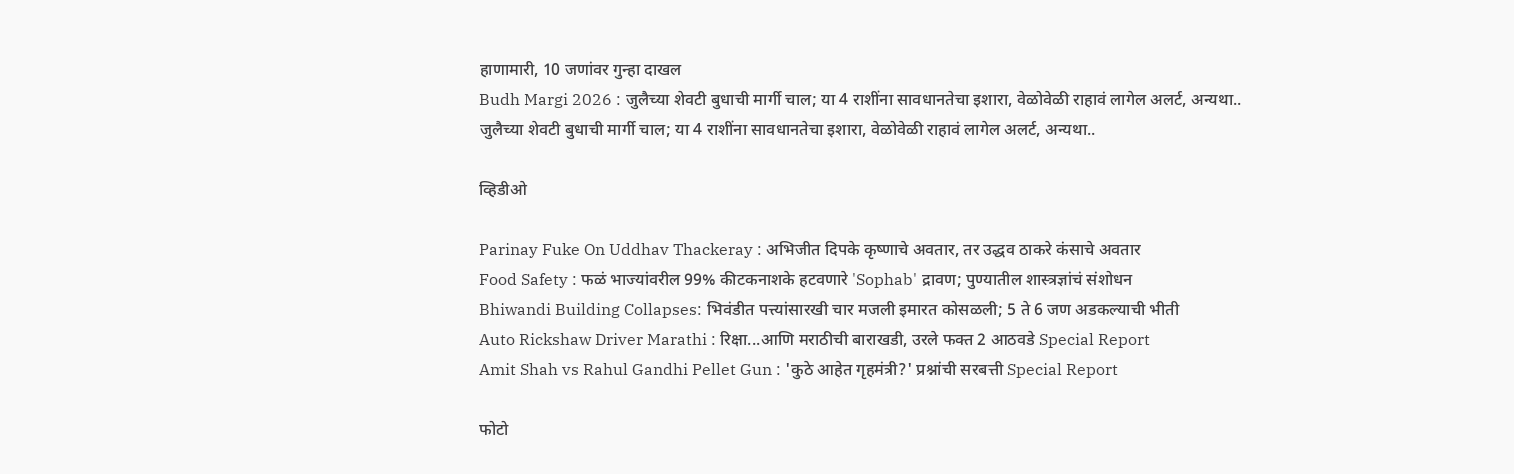हाणामारी, 10 जणांवर गुन्हा दाखल
Budh Margi 2026 : जुलैच्या शेवटी बुधाची मार्गी चाल; या 4 राशींना सावधानतेचा इशारा, वेळोवेळी राहावं लागेल अलर्ट, अन्यथा..
जुलैच्या शेवटी बुधाची मार्गी चाल; या 4 राशींना सावधानतेचा इशारा, वेळोवेळी राहावं लागेल अलर्ट, अन्यथा..

व्हिडीओ

Parinay Fuke On Uddhav Thackeray : अभिजीत दिपके कृष्णाचे अवतार, तर उद्धव ठाकरे कंसाचे अवतार
Food Safety : फळं भाज्यांवरील 99% कीटकनाशके हटवणारे 'Sophab' द्रावण; पुण्यातील शास्त्रज्ञांचं संशोधन
Bhiwandi Building Collapses: भिवंडीत पत्त्यांसारखी चार मजली इमारत कोसळली; 5 ते 6 जण अडकल्याची भीती
Auto Rickshaw Driver Marathi : रिक्षा...आणि मराठीची बाराखडी, उरले फक्त 2 आठवडे Special Report
Amit Shah vs Rahul Gandhi Pellet Gun : 'कुठे आहेत गृहमंत्री?' प्रश्नांची सरबत्ती Special Report

फोटो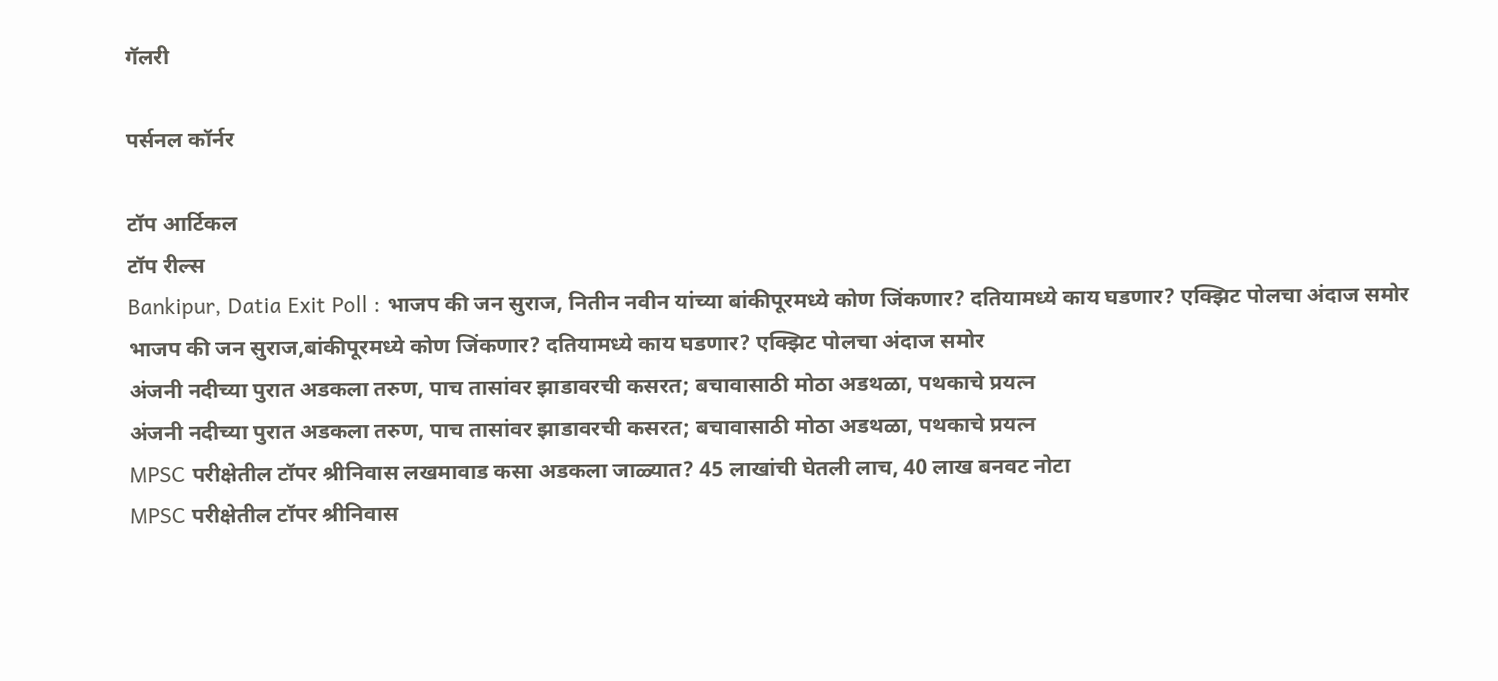गॅलरी

पर्सनल कॉर्नर

टॉप आर्टिकल
टॉप रील्स
Bankipur, Datia Exit Poll : भाजप की जन सुराज, नितीन नवीन यांच्या बांकीपूरमध्ये कोण जिंकणार? दतियामध्ये काय घडणार? एक्झिट पोलचा अंदाज समोर
भाजप की जन सुराज,बांकीपूरमध्ये कोण जिंकणार? दतियामध्ये काय घडणार? एक्झिट पोलचा अंदाज समोर
अंजनी नदीच्या पुरात अडकला तरुण, पाच तासांवर झाडावरची कसरत; बचावासाठी मोठा अडथळा, पथकाचे प्रयत्न
अंजनी नदीच्या पुरात अडकला तरुण, पाच तासांवर झाडावरची कसरत; बचावासाठी मोठा अडथळा, पथकाचे प्रयत्न
MPSC परीक्षेतील टॉपर श्रीनिवास लखमावाड कसा अडकला जाळ्यात? 45 लाखांची घेतली लाच, 40 लाख बनवट नोटा
MPSC परीक्षेतील टॉपर श्रीनिवास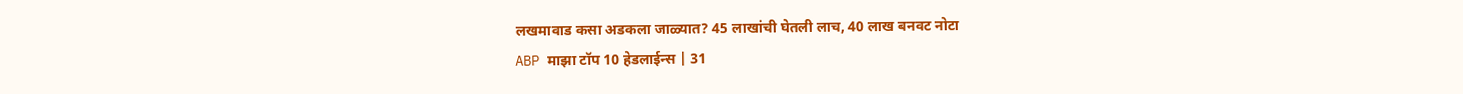लखमावाड कसा अडकला जाळ्यात? 45 लाखांची घेतली लाच, 40 लाख बनवट नोटा
ABP माझा टॉप 10 हेडलाईन्स | 31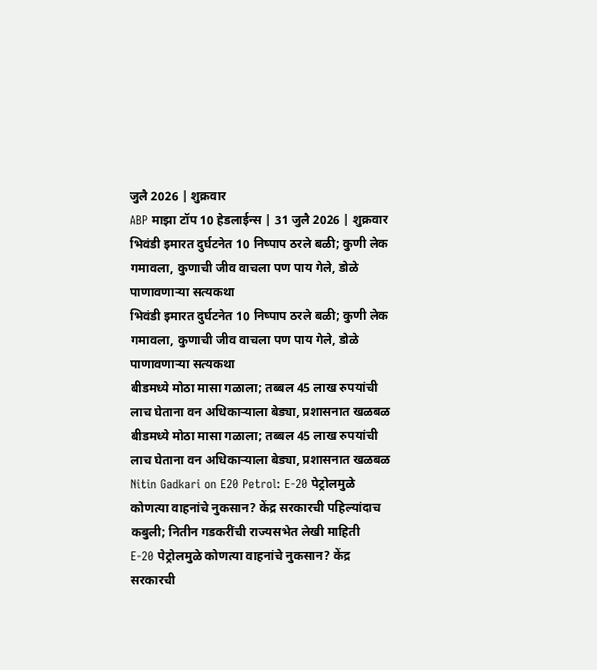जुलै 2026 | शुक्रवार
ABP माझा टॉप 10 हेडलाईन्स | 31 जुलै 2026 | शुक्रवार
भिवंडी इमारत दुर्घटनेत 10 निष्पाप ठरले बळी; कुणी लेक गमावला, कुणाची जीव वाचला पण पाय गेले, डोळे पाणावणाऱ्या सत्यकथा
भिवंडी इमारत दुर्घटनेत 10 निष्पाप ठरले बळी; कुणी लेक गमावला, कुणाची जीव वाचला पण पाय गेले, डोळे पाणावणाऱ्या सत्यकथा
बीडमध्ये मोठा मासा गळाला; तब्बल 45 लाख रुपयांची लाच घेताना वन अधिकाऱ्याला बेड्या, प्रशासनात खळबळ
बीडमध्ये मोठा मासा गळाला; तब्बल 45 लाख रुपयांची लाच घेताना वन अधिकाऱ्याला बेड्या, प्रशासनात खळबळ
Nitin Gadkari on E20 Petrol: E-20 पेट्रोलमुळे कोणत्या वाहनांचे नुकसान? केंद्र सरकारची पहिल्यांदाच कबुली; नितीन गडकरींची राज्यसभेत लेखी माहिती
E-20 पेट्रोलमुळे कोणत्या वाहनांचे नुकसान? केंद्र सरकारची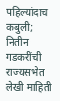पहिल्यांदाच कबुली; नितीन गडकरींची राज्यसभेत लेखी माहिती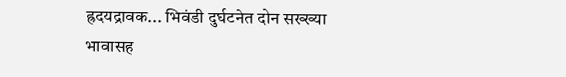ह्रदयद्रावक... भिवंडी दुर्घटनेत दोन सख्ख्या भावासह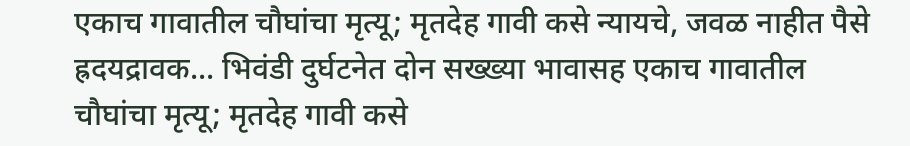एकाच गावातील चौघांचा मृत्यू; मृतदेह गावी कसे न्यायचे, जवळ नाहीत पैसे
ह्रदयद्रावक... भिवंडी दुर्घटनेत दोन सख्ख्या भावासह एकाच गावातील चौघांचा मृत्यू; मृतदेह गावी कसे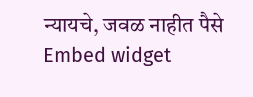न्यायचे, जवळ नाहीत पैसे
Embed widget